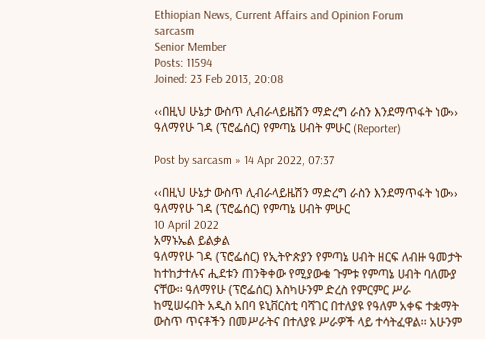Ethiopian News, Current Affairs and Opinion Forum
sarcasm
Senior Member
Posts: 11594
Joined: 23 Feb 2013, 20:08

‹‹በዚህ ሁኔታ ውስጥ ሊብራላይዜሽን ማድረግ ራስን እንደማጥፋት ነው›› ዓለማየሁ ገዳ (ፕሮፌሰር) የምጣኔ ሀብት ምሁር (Reporter)

Post by sarcasm » 14 Apr 2022, 07:37

‹‹በዚህ ሁኔታ ውስጥ ሊብራላይዜሽን ማድረግ ራስን እንደማጥፋት ነው›› ዓለማየሁ ገዳ (ፕሮፌሰር) የምጣኔ ሀብት ምሁር
10 April 2022
አማኑኤል ይልቃል
ዓለማየሁ ገዳ (ፕሮፌሰር) የኢትዮጵያን የምጣኔ ሀብት ዘርፍ ለብዙ ዓመታት ከተከታተሉና ሒደቱን ጠንቅቀው የሚያውቁ ጉምቱ የምጣኔ ሀብት ባለሙያ ናቸው፡፡ ዓለማየሁ (ፕሮፌሰር) እስካሁንም ድረስ የምርምር ሥራ ከሚሠሩበት አዲስ አበባ ዩኒቨርስቲ ባሻገር በተለያዩ የዓለም አቀፍ ተቋማት ውስጥ ጥናቶችን በመሥራትና በተለያዩ ሥራዎች ላይ ተሳትፈዋል፡፡ አሁንም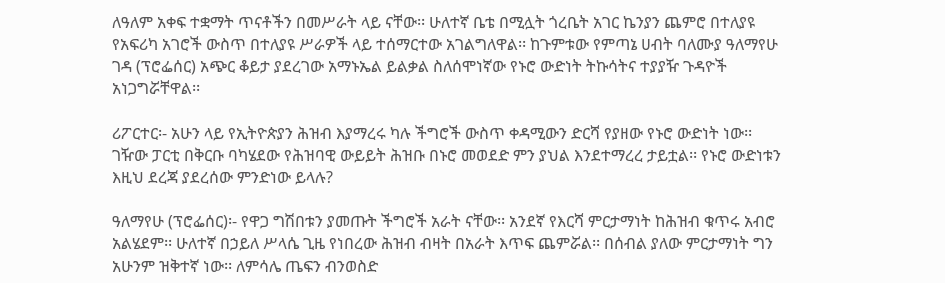ለዓለም አቀፍ ተቋማት ጥናቶችን በመሥራት ላይ ናቸው፡፡ ሁለተኛ ቤቴ በሚሏት ጎረቤት አገር ኬንያን ጨምሮ በተለያዩ የአፍሪካ አገሮች ውስጥ በተለያዩ ሥራዎች ላይ ተሰማርተው አገልግለዋል፡፡ ከጉምቱው የምጣኔ ሀብት ባለሙያ ዓለማየሁ ገዳ (ፕሮፌሰር) አጭር ቆይታ ያደረገው አማኑኤል ይልቃል ስለሰሞነኛው የኑሮ ውድነት ትኩሳትና ተያያዥ ጉዳዮች አነጋግሯቸዋል፡፡

ሪፖርተር፡- አሁን ላይ የኢትዮጵያን ሕዝብ እያማረሩ ካሉ ችግሮች ውስጥ ቀዳሚውን ድርሻ የያዘው የኑሮ ውድነት ነው፡፡ ገዥው ፓርቲ በቅርቡ ባካሄደው የሕዝባዊ ውይይት ሕዝቡ በኑሮ መወደድ ምን ያህል እንደተማረረ ታይቷል፡፡ የኑሮ ውድነቱን እዚህ ደረጃ ያደረሰው ምንድነው ይላሉ?

ዓለማየሁ (ፕሮፌሰር)፡- የዋጋ ግሽበቱን ያመጡት ችግሮች አራት ናቸው፡፡ አንደኛ የእርሻ ምርታማነት ከሕዝብ ቁጥሩ አብሮ አልሄደም፡፡ ሁለተኛ በኃይለ ሥላሴ ጊዜ የነበረው ሕዝብ ብዛት በአራት እጥፍ ጨምሯል፡፡ በሰብል ያለው ምርታማነት ግን አሁንም ዝቅተኛ ነው፡፡ ለምሳሌ ጤፍን ብንወስድ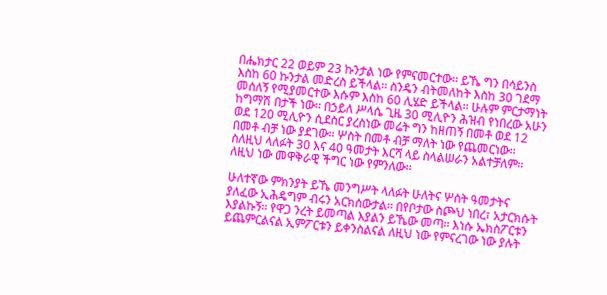በሔክታር 22 ወይም 23 ኩንታል ነው የምናመርተው፡፡ ይኼ ግን በሳይንስ እስከ 60 ኩንታል መድረስ ይችላል፡፡ ስንዴን ብትመለከት እስከ 30 ገደማ መሰለኝ የሚያመርተው እሱም እስከ 60 ሊሄድ ይችላል፡፡ ሁሉም ምርታማነት ከግማሽ በታች ነው፡፡ በኃይለ ሥላሴ ጊዜ 30 ሚሊዮን ሕዝብ የነበረው አሁን ወደ 120 ሚሊዮን ሲደስር ያረስነው መሬት ግን ከዘጠኝ በመቶ ወደ 12 በመቶ ብቻ ነው ያደገው፡፡ ሦስት በመቶ ብቻ ማለት ነው የጨመርነው፡፡ ስለዚህ ላለፉት 30 እና 40 ዓመታት እርሻ ላይ ስላልሠራን አልተቻለም፡፡ ለዚህ ነው መዋቅራዊ ችግር ነው የምንለው፡፡

ሁለተኛው ምክንያት ይኼ መንግሥት ላለፉት ሁለትና ሦስት ዓመታትና ያለፈው ኢሕዴግም ብሩን አርክሰውታል፡፡ በየቦታው ስጮህ ነበረ፣ አታርክሱት እያልኩኝ፡፡ የዋጋ ንረት ይመጣል እያልን ይኼው መጣ፡፡ እነሱ ኤክስፖርቱን ይጨምርልናል ኢምፖርቱን ይቀንስልናል ለዚህ ነው የምናረገው ነው ያሉት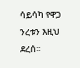ሳይሳካ የዋጋ ንረቱን እዚህ ደረሰ፡፡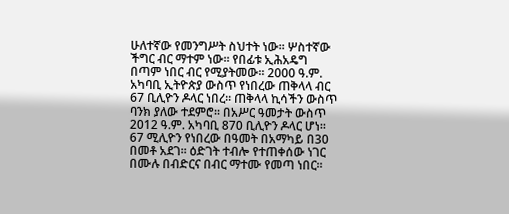ሁለተኛው የመንግሥት ስህተት ነው፡፡ ሦስተኛው ችግር ብር ማተም ነው፡፡ የበፊቱ ኢሕአዴግ በጣም ነበር ብር የሚያትመው፡፡ 2000 ዓ.ም. አካባቢ ኢትዮጵያ ውስጥ የነበረው ጠቅላላ ብር 67 ቢሊዮን ዶላር ነበረ፡፡ ጠቅላላ ኪሳችን ውስጥ ባንክ ያለው ተደምሮ፡፡ በአሥር ዓመታት ውስጥ 2012 ዓ.ም. አካባቢ 870 ቢሊዮን ዶላር ሆነ፡፡ 67 ሚሊዮን የነበረው በዓመት በአማካይ በ30 በመቶ አደገ፡፡ ዕድገት ተብሎ የተጠቀሰው ነገር በሙሉ በብድርና በብር ማተሙ የመጣ ነበር፡፡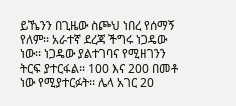ይኼንን በጊዜው ስጮህ ነበረ የሰማኝ የለም፡፡ አራተኛ ደረጃ ችግሩ ነጋዴው ነው፡፡ ነጋዴው ያልተገባና የሚዘገንን ትርፍ ያተርፋል፡፡ 100 እና 200 በመቶ ነው የሚያተርፉት፡፡ ሌላ አገር 20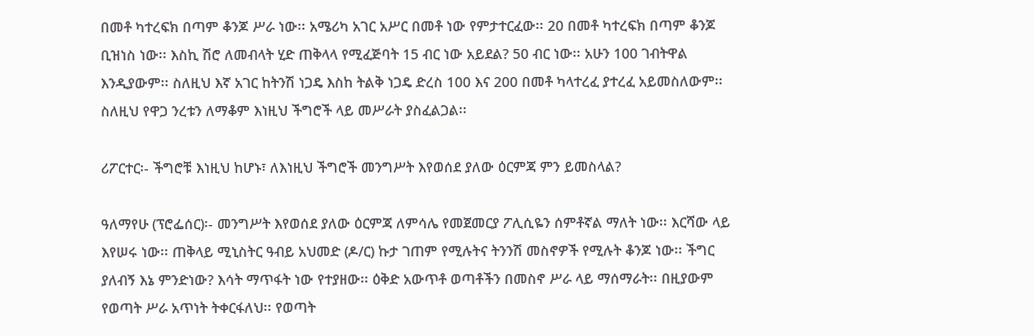በመቶ ካተረፍክ በጣም ቆንጆ ሥራ ነው፡፡ አሜሪካ አገር አሥር በመቶ ነው የምታተርፈው፡፡ 20 በመቶ ካተረፍክ በጣም ቆንጆ ቢዝነስ ነው፡፡ እስኪ ሽሮ ለመብላት ሂድ ጠቅላላ የሚፈጅባት 15 ብር ነው አይደል? 50 ብር ነው፡፡ አሁን 100 ገብትዋል እንዲያውም፡፡ ስለዚህ እኛ አገር ከትንሽ ነጋዴ እስከ ትልቅ ነጋዴ ድረስ 100 እና 200 በመቶ ካላተረፈ ያተረፈ አይመስለውም፡፡ ስለዚህ የዋጋ ንረቱን ለማቆም እነዚህ ችግሮች ላይ መሥራት ያስፈልጋል፡፡

ሪፖርተር፡- ችግሮቹ እነዚህ ከሆኑ፣ ለእነዚህ ችግሮች መንግሥት እየወሰደ ያለው ዕርምጃ ምን ይመስላል?

ዓለማየሁ (ፕሮፌሰር)፡- መንግሥት እየወሰደ ያለው ዕርምጃ ለምሳሌ የመጀመርያ ፖሊሲዬን ሰምቶኛል ማለት ነው፡፡ እርሻው ላይ እየሠሩ ነው፡፡ ጠቅላይ ሚኒስትር ዓብይ አህመድ (ዶ/ር) ኩታ ገጠም የሚሉትና ትንንሽ መስኖዎች የሚሉት ቆንጆ ነው፡፡ ችግር ያለብኝ እኔ ምንድነው? እሳት ማጥፋት ነው የተያዘው፡፡ ዕቅድ አውጥቶ ወጣቶችን በመስኖ ሥራ ላይ ማሰማራት፡፡ በዚያውም የወጣት ሥራ አጥነት ትቀርፋለህ፡፡ የወጣት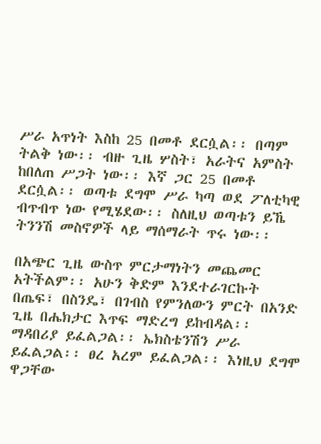ሥራ አጥነት እስከ 25 በመቶ ደርሷል፡፡ በጣም ትልቅ ነው፡፡ ብዙ ጊዜ ሦስት፣ አራትና አምስት ከበለጠ ሥጋት ነው፡፡ እኛ ጋር 25 በመቶ ደርሷል፡፡ ወጣቱ ደግሞ ሥራ ካጣ ወደ ፖለቲካዊ ብጥብጥ ነው የሚሄደው፡፡ ስለዚህ ወጣቱን ይኼ ትንንሽ መስኖዎች ላይ ማሰማራት ጥሩ ነው፡፡

በአጭር ጊዜ ውስጥ ምርታማነትን መጨመር አትችልም፡፡ አሁን ቅድም እንደተራገርኩት በጤፍ፣ በስንዴ፣ በገብስ የምንለውን ምርት በአንድ ጊዜ በሔክታር እጥፍ ማድረግ ይከብዳል፡፡ ማዳበሪያ ይፈልጋል፡፡ ኤክስቴንሽን ሥራ ይፈልጋል፡፡ ፀረ አረም ይፈልጋል፡፡ እነዚህ ደግሞ ዋጋቸው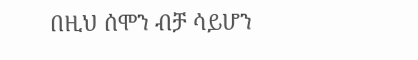በዚህ ሰሞን ብቻ ሳይሆን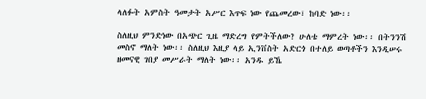ላለፉት አምስት ዓመታት አሥር እጥፍ ነው የጨመረው፣ ከባድ ነው፡፡

ስለዚህ ምንድነው በአጭር ጊዜ ማድረግ የምትችለው? ሁለቴ ማምረት ነው፡፡ በትንንሽ መስኖ ማለት ነው፡፡ ስለዚህ እዚያ ላይ ኢንቨስት አድርጎ በተለይ ወጣቶችን እንዲሠሩ ዘመናዊ ገበያ መሥራት ማለት ነው፡፡ አንዱ ይኼ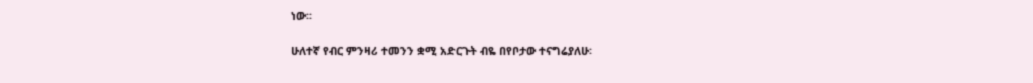ነው፡፡

ሁለተኛ የብር ምንዛሪ ተመንን ቋሚ አድርጉት ብዬ በየቦታው ተናግሬያለሁ፡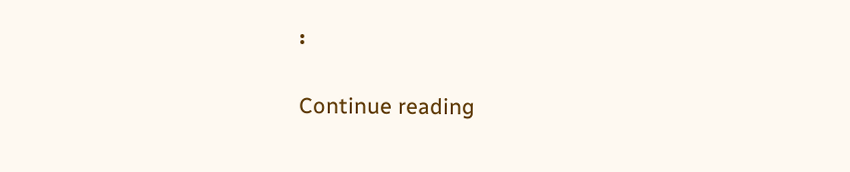፡

Continue reading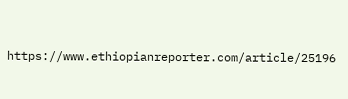https://www.ethiopianreporter.com/article/25196